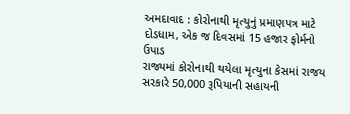અમદાવાદ : કોરોનાથી મૃત્યુનું પ્રમાણપત્ર માટે દોડધામ, એક જ દિવસમાં 15 હજાર ફોર્મનો ઉપાડ
રાજ્યમાં કોરોનાથી થયેલા મૃત્યુના કેસમાં રાજય સરકારે 50,000 રૂપિયાની સહાયની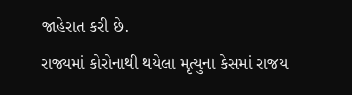જાહેરાત કરી છે.
રાજ્યમાં કોરોનાથી થયેલા મૃત્યુના કેસમાં રાજય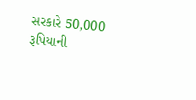સરકારે 50,000 રૂપિયાની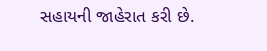સહાયની જાહેરાત કરી છે.